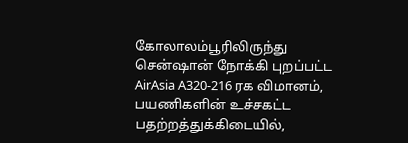கோலாலம்பூரிலிருந்து சென்ஷான் நோக்கி புறப்பட்ட AirAsia A320-216 ரக விமானம், பயணிகளின் உச்சகட்ட பதற்றத்துக்கிடையில்,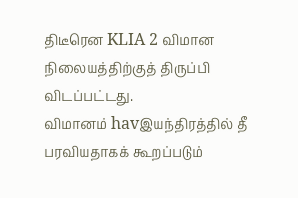திடீரென KLIA 2 விமான நிலையத்திற்குத் திருப்பி விடப்பட்டது.
விமானம் havஇயந்திரத்தில் தீ பரவியதாகக் கூறப்படும்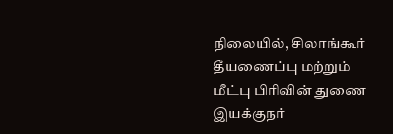நிலையில், சிலாங்கூர் தீயணைப்பு மற்றும் மீட்பு பிரிவின் துணை இயக்குநர்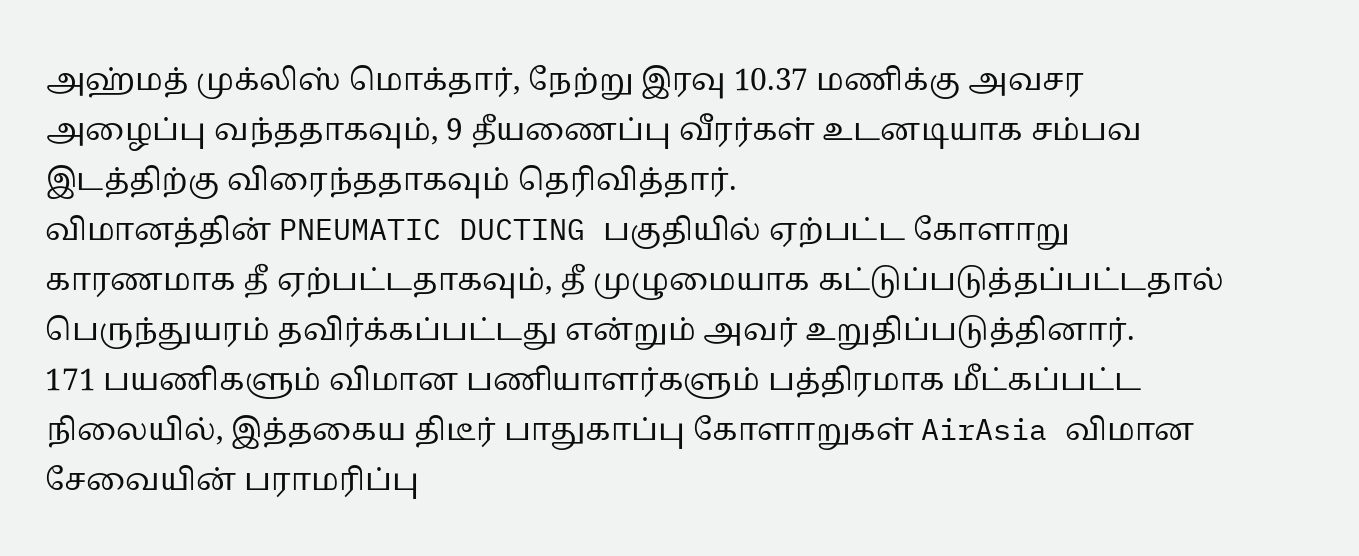அஹ்மத் முக்லிஸ் மொக்தார், நேற்று இரவு 10.37 மணிக்கு அவசர அழைப்பு வந்ததாகவும், 9 தீயணைப்பு வீரர்கள் உடனடியாக சம்பவ இடத்திற்கு விரைந்ததாகவும் தெரிவித்தார்.
விமானத்தின் PNEUMATIC DUCTING பகுதியில் ஏற்பட்ட கோளாறு காரணமாக தீ ஏற்பட்டதாகவும், தீ முழுமையாக கட்டுப்படுத்தப்பட்டதால் பெருந்துயரம் தவிர்க்கப்பட்டது என்றும் அவர் உறுதிப்படுத்தினார்.
171 பயணிகளும் விமான பணியாளர்களும் பத்திரமாக மீட்கப்பட்ட நிலையில், இத்தகைய திடீர் பாதுகாப்பு கோளாறுகள் AirAsia விமான சேவையின் பராமரிப்பு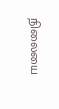நிலையை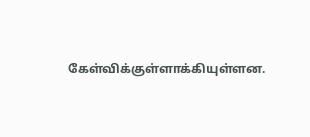கேள்விக்குள்ளாக்கியுள்ளன.